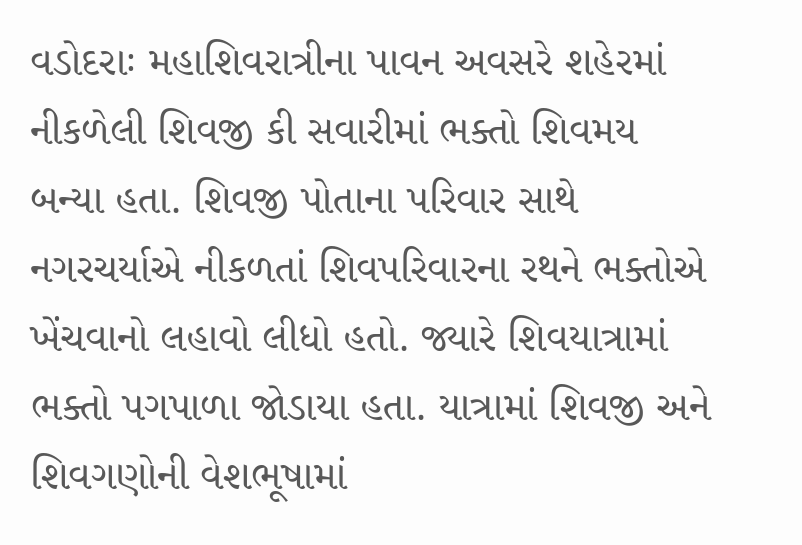વડોદરાઃ મહાશિવરાત્રીના પાવન અવસરે શહેરમાં નીકળેલી શિવજી કી સવારીમાં ભક્તો શિવમય બન્યા હતા. શિવજી પોતાના પરિવાર સાથે નગરચર્યાએ નીકળતાં શિવપરિવારના રથને ભક્તોએ ખેંચવાનો લહાવો લીધો હતો. જ્યારે શિવયાત્રામાં ભક્તો પગપાળા જોડાયા હતા. યાત્રામાં શિવજી અને શિવગણોની વેશભૂષામાં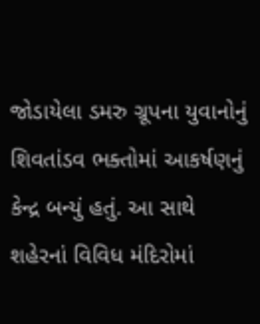જોડાયેલા ડમરુ ગ્રૂપના યુવાનોનું શિવતાંડવ ભક્તોમાં આકર્ષણનું કેન્દ્ર બન્યું હતું. આ સાથે શહેરનાં વિવિધ મંદિરોમાં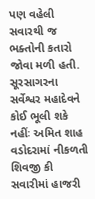પણ વહેલી સવારથી જ ભક્તોની કતારો જોવા મળી હતી.
સૂરસાગરના સર્વેશ્વર મહાદેવને કોઈ ભૂલી શકે નહીંઃ અમિત શાહ
વડોદરામાં નીકળતી શિવજી કી સવારીમાં હાજરી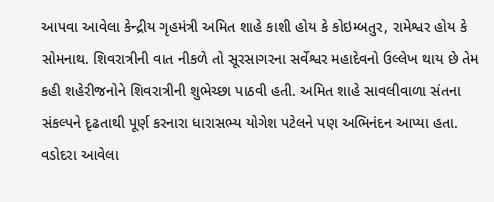આપવા આવેલા કેન્દ્રીય ગૃહમંત્રી અમિત શાહે કાશી હોય કે કોઇમ્બતુર, રામેશ્વર હોય કે સોમનાથ. શિવરાત્રીની વાત નીકળે તો સૂરસાગરના સર્વેશ્વર મહાદેવનો ઉલ્લેખ થાય છે તેમ કહી શહેરીજનોને શિવરાત્રીની શુભેચ્છા પાઠવી હતી. અમિત શાહે સાવલીવાળા સંતના સંકલ્પને દૃઢતાથી પૂર્ણ કરનારા ધારાસભ્ય યોગેશ પટેલને પણ અભિનંદન આપ્યા હતા. વડોદરા આવેલા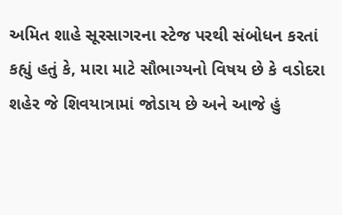અમિત શાહે સૂરસાગરના સ્ટેજ પરથી સંબોધન કરતાં કહ્યું હતું કે, મારા માટે સૌભાગ્યનો વિષય છે કે વડોદરા શહેર જે શિવયાત્રામાં જોડાય છે અને આજે હું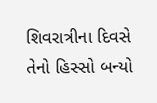શિવરાત્રીના દિવસે તેનો હિસ્સો બન્યો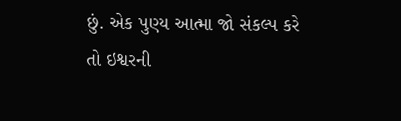છું. એક પુણ્ય આત્મા જો સંકલ્પ કરે તો ઇશ્વરની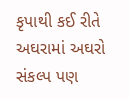કૃપાથી કઈ રીતે અઘરામાં અઘરો સંકલ્પ પણ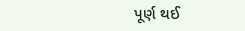પૂર્ણ થઈ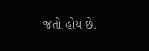જતો હોય છે.